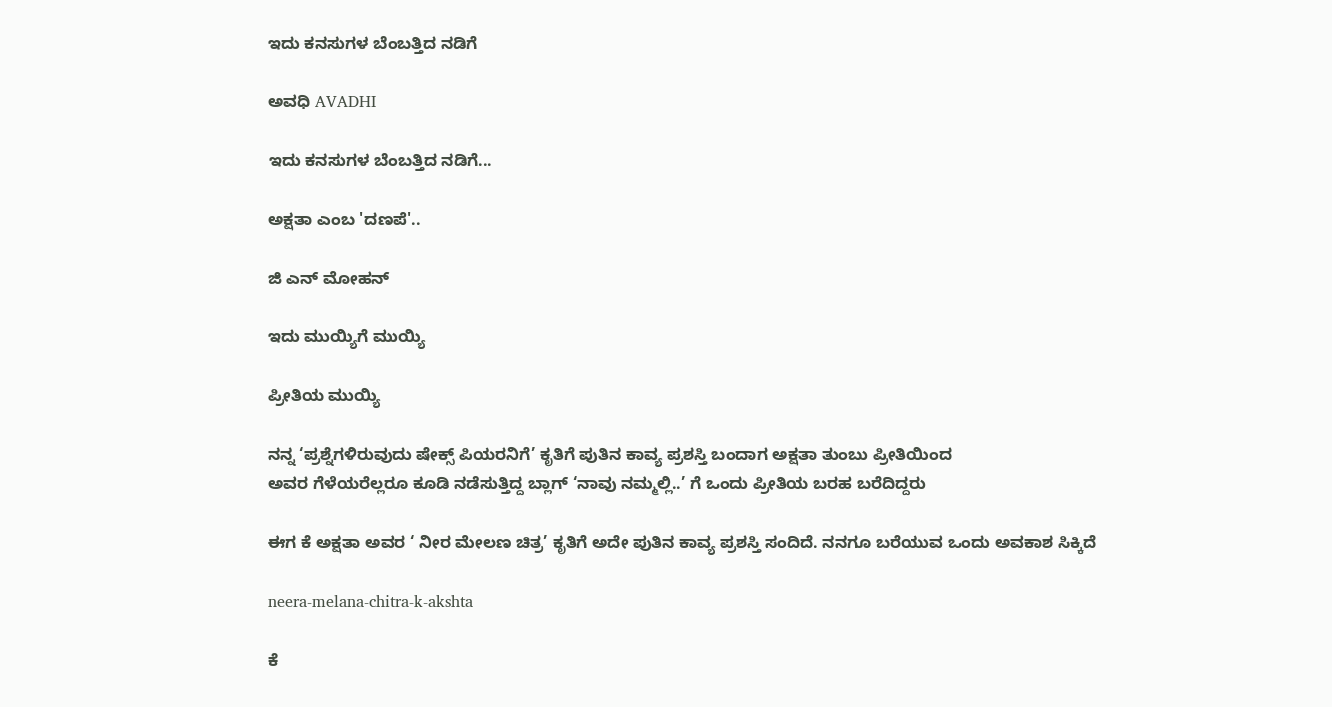ಇದು ಕನಸುಗಳ ಬೆಂಬತ್ತಿದ ನಡಿಗೆ‍

ಅವಧಿ AVADHI

ಇದು ಕನಸುಗಳ ಬೆಂಬತ್ತಿದ ನಡಿಗೆ...

ಅಕ್ಷತಾ ಎಂಬ 'ದಣಪೆ'..

ಜಿ ಎನ್ ಮೋಹನ್

ಇದು ಮುಯ್ಯಿಗೆ ಮುಯ್ಯಿ

ಪ್ರೀತಿಯ ಮುಯ್ಯಿ

ನನ್ನ ‘ಪ್ರಶ್ನೆಗಳಿರುವುದು ಷೇಕ್ಸ್ ಪಿಯರನಿಗೆ’ ಕೃತಿಗೆ ಪುತಿನ ಕಾವ್ಯ ಪ್ರಶಸ್ತಿ ಬಂದಾಗ ಅಕ್ಷತಾ ತುಂಬು ಪ್ರೀತಿಯಿಂದ
ಅವರ ಗೆಳೆಯರೆಲ್ಲರೂ ಕೂಡಿ ನಡೆಸುತ್ತಿದ್ದ ಬ್ಲಾಗ್ ‘ನಾವು ನಮ್ಮಲ್ಲಿ..’ ಗೆ ಒಂದು ಪ್ರೀತಿಯ ಬರಹ ಬರೆದಿದ್ದರು

ಈಗ ಕೆ ಅಕ್ಷತಾ ಅವರ ‘ ನೀರ ಮೇಲಣ ಚಿತ್ರ’ ಕೃತಿಗೆ ಅದೇ ಪುತಿನ ಕಾವ್ಯ ಪ್ರಶಸ್ತಿ ಸಂದಿದೆ. ನನಗೂ ಬರೆಯುವ ಒಂದು ಅವಕಾಶ ಸಿಕ್ಕಿದೆ

neera-melana-chitra-k-akshta

ಕೆ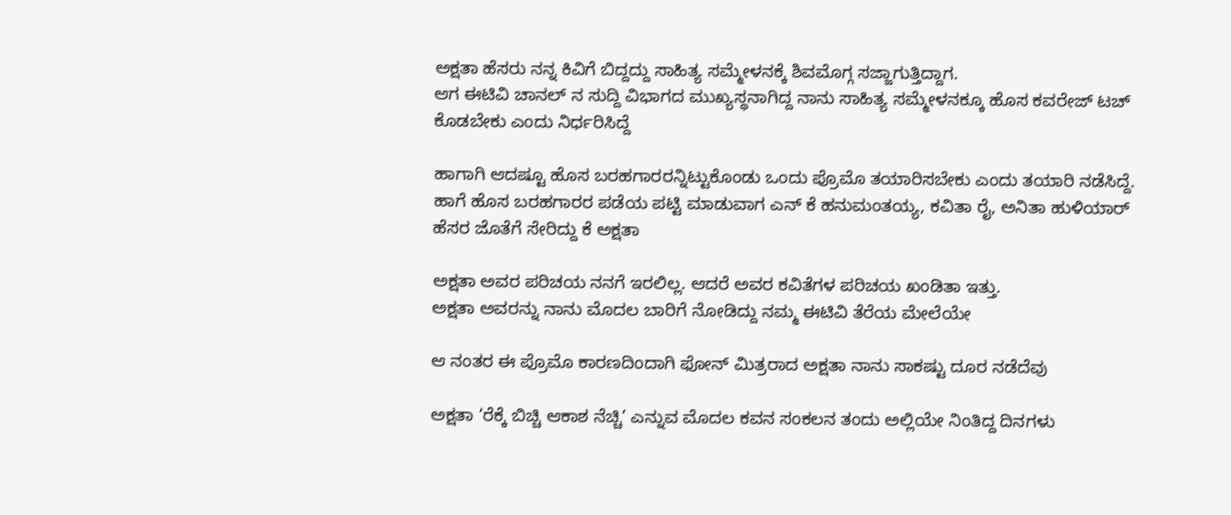ಅಕ್ಷತಾ ಹೆಸರು ನನ್ನ ಕಿವಿಗೆ ಬಿದ್ದದ್ದು ಸಾಹಿತ್ಯ ಸಮ್ಮೇಳನಕ್ಕೆ ಶಿವಮೊಗ್ಗ ಸಜ್ಜಾಗುತ್ತಿದ್ದಾಗ.
ಆಗ ಈಟಿವಿ ಚಾನಲ್ ನ ಸುದ್ದಿ ವಿಭಾಗದ ಮುಖ್ಯಸ್ಥನಾಗಿದ್ದ ನಾನು ಸಾಹಿತ್ಯ ಸಮ್ಮೇಳನಕ್ಕೂ ಹೊಸ ಕವರೇಜ್ ಟಚ್ ಕೊಡಬೇಕು ಎಂದು ನಿರ್ಧರಿಸಿದ್ದೆ

ಹಾಗಾಗಿ ಆದಷ್ಟೂ ಹೊಸ ಬರಹಗಾರರನ್ನಿಟ್ಟುಕೊಂಡು ಒಂದು ಪ್ರೊಮೊ ತಯಾರಿಸಬೇಕು ಎಂದು ತಯಾರಿ ನಡೆಸಿದ್ದೆ.
ಹಾಗೆ ಹೊಸ ಬರಹಗಾರರ ಪಡೆಯ ಪಟ್ಟಿ ಮಾಡುವಾಗ ಎನ್ ಕೆ ಹನುಮಂತಯ್ಯ, ಕವಿತಾ ರೈ, ಅನಿತಾ ಹುಳಿಯಾರ್ ಹೆಸರ ಜೊತೆಗೆ ಸೇರಿದ್ದು ಕೆ ಅಕ್ಷತಾ

ಅಕ್ಷತಾ ಅವರ ಪರಿಚಯ ನನಗೆ ಇರಲಿಲ್ಲ. ಆದರೆ ಅವರ ಕವಿತೆಗಳ ಪರಿಚಯ ಖಂಡಿತಾ ಇತ್ತು.
ಅಕ್ಷತಾ ಅವರನ್ನು ನಾನು ಮೊದಲ ಬಾರಿಗೆ ನೋಡಿದ್ದು ನಮ್ಮ ಈಟಿವಿ ತೆರೆಯ ಮೇಲೆಯೇ

ಆ ನಂತರ ಈ ಪ್ರೊಮೊ ಕಾರಣದಿಂದಾಗಿ ಫೋನ್ ಮಿತ್ರರಾದ ಅಕ್ಷತಾ ನಾನು ಸಾಕಷ್ಟು ದೂರ ನಡೆದೆವು

ಅಕ್ಷತಾ ‘ರೆಕ್ಕೆ ಬಿಚ್ಚಿ ಆಕಾಶ ನೆಚ್ಚಿ’ ಎನ್ನುವ ಮೊದಲ ಕವನ ಸಂಕಲನ ತಂದು ಅಲ್ಲಿಯೇ ನಿಂತಿದ್ದ ದಿನಗಳು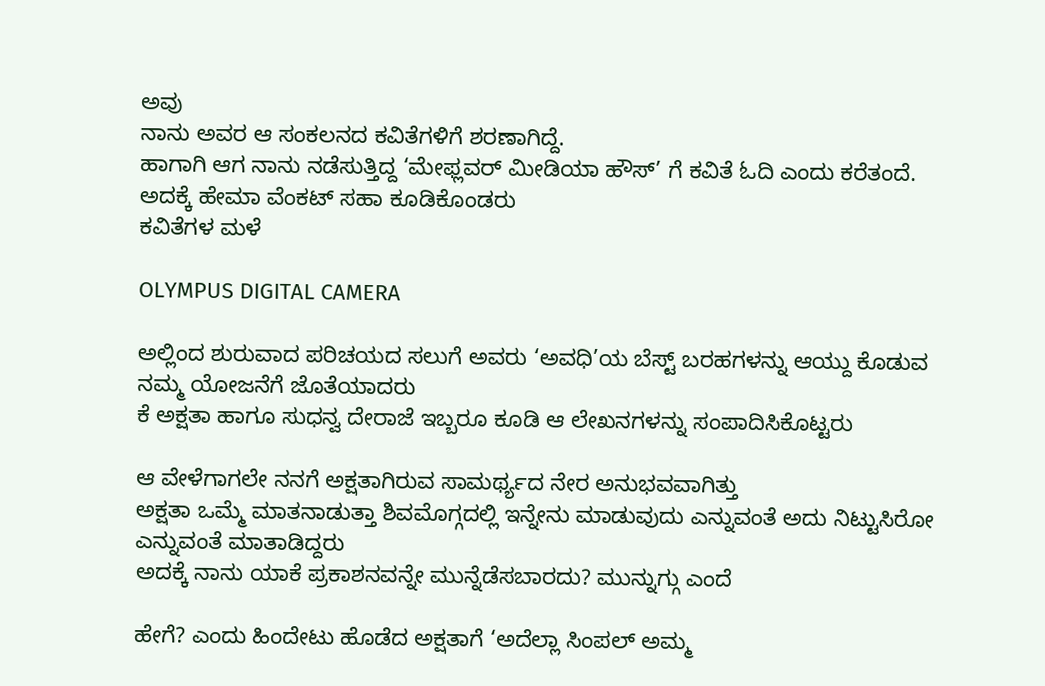ಅವು
ನಾನು ಅವರ ಆ ಸಂಕಲನದ ಕವಿತೆಗಳಿಗೆ ಶರಣಾಗಿದ್ದೆ.
ಹಾಗಾಗಿ ಆಗ ನಾನು ನಡೆಸುತ್ತಿದ್ದ ‘ಮೇಫ್ಲವರ್ ಮೀಡಿಯಾ ಹೌಸ್’ ಗೆ ಕವಿತೆ ಓದಿ ಎಂದು ಕರೆತಂದೆ. ಅದಕ್ಕೆ ಹೇಮಾ ವೆಂಕಟ್ ಸಹಾ ಕೂಡಿಕೊಂಡರು
ಕವಿತೆಗಳ ಮಳೆ

OLYMPUS DIGITAL CAMERA

ಅಲ್ಲಿಂದ ಶುರುವಾದ ಪರಿಚಯದ ಸಲುಗೆ ಅವರು ‘ಅವಧಿ’ಯ ಬೆಸ್ಟ್ ಬರಹಗಳನ್ನು ಆಯ್ದು ಕೊಡುವ ನಮ್ಮ ಯೋಜನೆಗೆ ಜೊತೆಯಾದರು
ಕೆ ಅಕ್ಷತಾ ಹಾಗೂ ಸುಧನ್ವ ದೇರಾಜೆ ಇಬ್ಬರೂ ಕೂಡಿ ಆ ಲೇಖನಗಳನ್ನು ಸಂಪಾದಿಸಿಕೊಟ್ಟರು

ಆ ವೇಳೆಗಾಗಲೇ ನನಗೆ ಅಕ್ಷತಾಗಿರುವ ಸಾಮರ್ಥ್ಯದ ನೇರ ಅನುಭವವಾಗಿತ್ತು
ಅಕ್ಷತಾ ಒಮ್ಮೆ ಮಾತನಾಡುತ್ತಾ ಶಿವಮೊಗ್ಗದಲ್ಲಿ ಇನ್ನೇನು ಮಾಡುವುದು ಎನ್ನುವಂತೆ ಅದು ನಿಟ್ಟುಸಿರೋ ಎನ್ನುವಂತೆ ಮಾತಾಡಿದ್ದರು
ಅದಕ್ಕೆ ನಾನು ಯಾಕೆ ಪ್ರಕಾಶನವನ್ನೇ ಮುನ್ನೆಡೆಸಬಾರದು? ಮುನ್ನುಗ್ಗು ಎಂದೆ

ಹೇಗೆ? ಎಂದು ಹಿಂದೇಟು ಹೊಡೆದ ಅಕ್ಷತಾಗೆ ‘ಅದೆಲ್ಲಾ ಸಿಂಪಲ್ ಅಮ್ಮ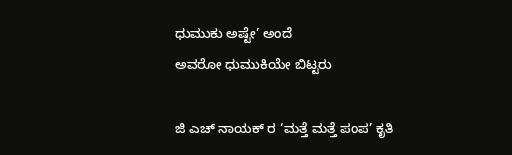ಧುಮುಕು ಅಷ್ಟೇ’ ಅಂದೆ
ಅವರೋ ಧುಮುಕಿಯೇ ಬಿಟ್ಟರು

ಜಿ ಎಚ್ ನಾಯಕ್ ರ ‘ಮತ್ತೆ ಮತ್ತೆ ಪಂಪ’ ಕೃತಿ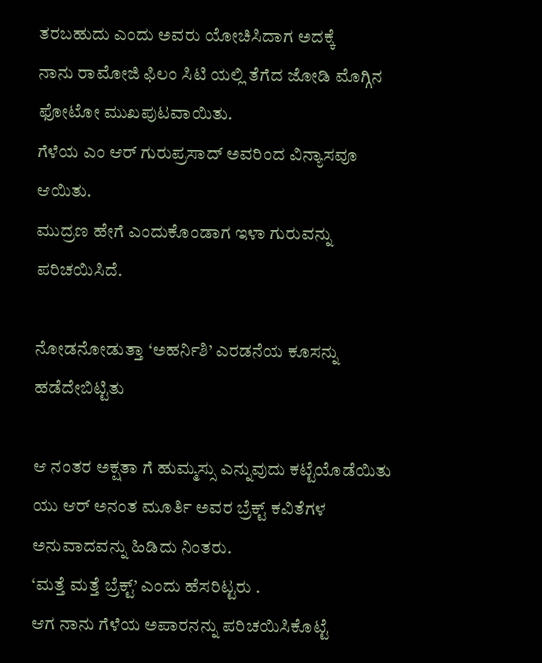ತರಬಹುದು ಎಂದು ಅವರು ಯೋಚಿಸಿದಾಗ ಅದಕ್ಕೆ
ನಾನು ರಾಮೋಜಿ ಫಿಲಂ ಸಿಟಿ ಯಲ್ಲಿ ತೆಗೆದ ಜೋಡಿ ಮೊಗ್ಗಿನ ಫೋಟೋ ಮುಖಪುಟವಾಯಿತು.
ಗೆಳೆಯ ಎಂ ಆರ್ ಗುರುಪ್ರಸಾದ್ ಅವರಿಂದ ವಿನ್ಯಾಸವೂ ಆಯಿತು.
ಮುದ್ರಣ ಹೇಗೆ ಎಂದುಕೊಂಡಾಗ ಇಳಾ ಗುರುವನ್ನು ಪರಿಚಯಿಸಿದೆ.

ನೋಡನೋಡುತ್ತಾ ‘ಅಹರ್ನಿಶಿ’ ಎರಡನೆಯ ಕೂಸನ್ನು ಹಡೆದೇಬಿಟ್ಟಿತು

ಆ ನಂತರ ಅಕ್ಷತಾ ಗೆ ಹುಮ್ಮಸ್ಸು ಎನ್ನುವುದು ಕಟ್ಟೆಯೊಡೆಯಿತು
ಯು ಆರ್ ಅನಂತ ಮೂರ್ತಿ ಅವರ ಬ್ರೆಕ್ಟ್ ಕವಿತೆಗಳ ಅನುವಾದವನ್ನು ಹಿಡಿದು ನಿಂತರು.
‘ಮತ್ತೆ ಮತ್ತೆ ಬ್ರೆಕ್ಟ್’ ಎಂದು ಹೆಸರಿಟ್ಟರು .
ಆಗ ನಾನು ಗೆಳೆಯ ಅಪಾರನನ್ನು ಪರಿಚಯಿಸಿಕೊಟ್ಟೆ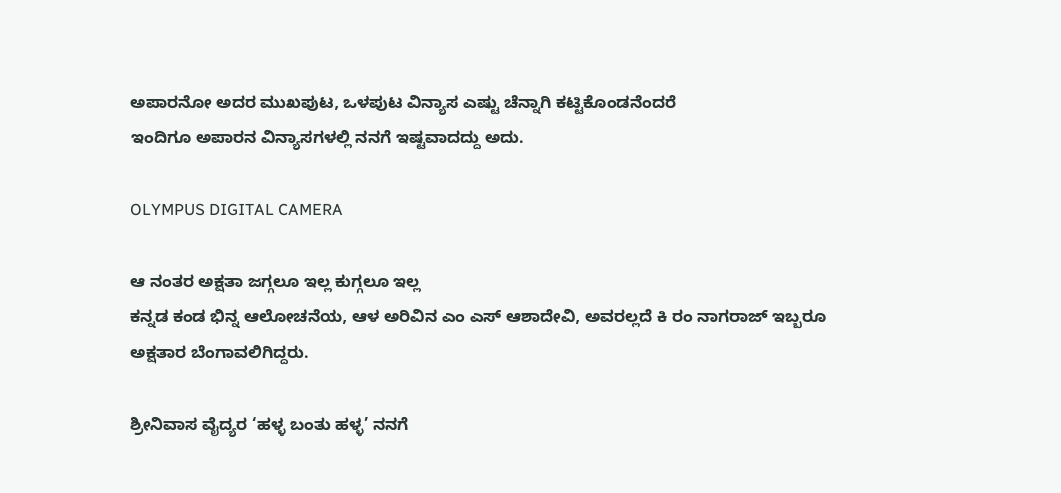ಅಪಾರನೋ ಅದರ ಮುಖಪುಟ, ಒಳಪುಟ ವಿನ್ಯಾಸ ಎಷ್ಟು ಚೆನ್ನಾಗಿ ಕಟ್ಟಿಕೊಂಡನೆಂದರೆ
ಇಂದಿಗೂ ಅಪಾರನ ವಿನ್ಯಾಸಗಳಲ್ಲಿ ನನಗೆ ಇಷ್ಟವಾದದ್ದು ಅದು.

OLYMPUS DIGITAL CAMERA

ಆ ನಂತರ ಅಕ್ಷತಾ ಜಗ್ಗಲೂ ಇಲ್ಲ ಕುಗ್ಗಲೂ ಇಲ್ಲ
ಕನ್ನಡ ಕಂಡ ಭಿನ್ನ ಆಲೋಚನೆಯ, ಆಳ ಅರಿವಿನ ಎಂ ಎಸ್ ಆಶಾದೇವಿ, ಅವರಲ್ಲದೆ ಕಿ ರಂ ನಾಗರಾಜ್ ಇಬ್ಬರೂ
ಅಕ್ಷತಾರ ಬೆಂಗಾವಲಿಗಿದ್ದರು.

ಶ್ರೀನಿವಾಸ ವೈದ್ಯರ ‘ಹಳ್ಳ ಬಂತು ಹಳ್ಳ’ ನನಗೆ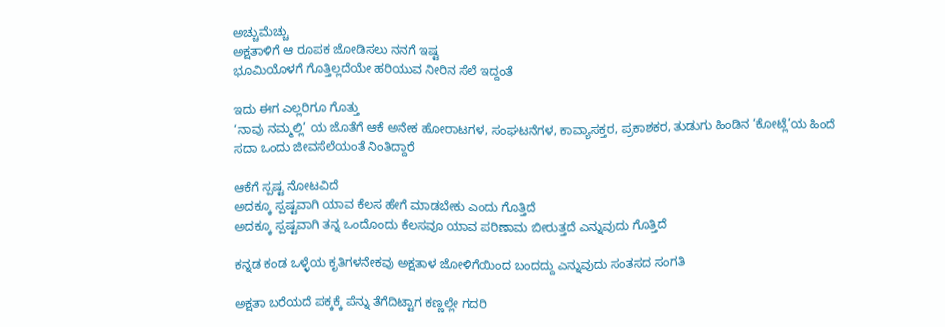ಅಚ್ಚುಮೆಚ್ಚು
ಅಕ್ಷತಾಳಿಗೆ ಆ ರೂಪಕ ಜೋಡಿಸಲು ನನಗೆ ಇಷ್ಟ
ಭೂಮಿಯೊಳಗೆ ಗೊತ್ತಿಲ್ಲದೆಯೇ ಹರಿಯುವ ನೀರಿನ ಸೆಲೆ ಇದ್ದಂತೆ

ಇದು ಈಗ ಎಲ್ಲರಿಗೂ ಗೊತ್ತು
‘ನಾವು ನಮ್ಮಲ್ಲಿ’ ಯ ಜೊತೆಗೆ ಆಕೆ ಅನೇಕ ಹೋರಾಟಗಳ, ಸಂಘಟನೆಗಳ, ಕಾವ್ಯಾಸಕ್ತರ, ಪ್ರಕಾಶಕರ, ತುಡುಗು ಹಿಂಡಿನ ‘ಕೋಟ್ಲೆ’ಯ ಹಿಂದೆ
ಸದಾ ಒಂದು ಜೀವಸೆಲೆಯಂತೆ ನಿಂತಿದ್ದಾರೆ

ಆಕೆಗೆ ಸ್ಪಷ್ಟ ನೋಟವಿದೆ
ಅದಕ್ಕೂ ಸ್ಪಷ್ಟವಾಗಿ ಯಾವ ಕೆಲಸ ಹೇಗೆ ಮಾಡಬೇಕು ಎಂದು ಗೊತ್ತಿದೆ
ಅದಕ್ಕೂ ಸ್ಪಷ್ಟವಾಗಿ ತನ್ನ ಒಂದೊಂದು ಕೆಲಸವೂ ಯಾವ ಪರಿಣಾಮ ಬೀರುತ್ತದೆ ಎನ್ನುವುದು ಗೊತ್ತಿದೆ

ಕನ್ನಡ ಕಂಡ ಒಳ್ಳೆಯ ಕೃತಿಗಳನೇಕವು ಅಕ್ಷತಾಳ ಜೋಳಿಗೆಯಿಂದ ಬಂದದ್ದು ಎನ್ನುವುದು ಸಂತಸದ ಸಂಗತಿ

ಅಕ್ಷತಾ ಬರೆಯದೆ ಪಕ್ಕಕ್ಕೆ ಪೆನ್ನು ತೆಗೆದಿಟ್ಟಾಗ ಕಣ್ಣಲ್ಲೇ ಗದರಿ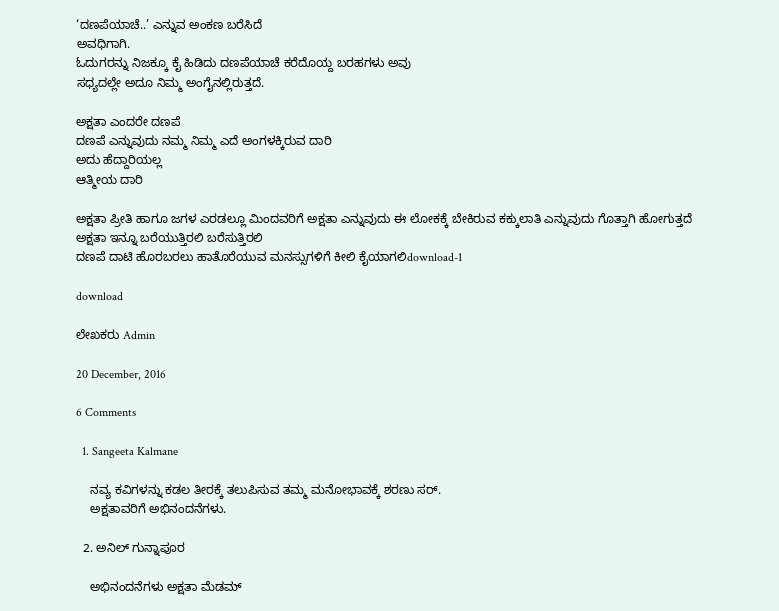‘ದಣಪೆಯಾಚೆ..’ ಎನ್ನುವ ಅಂಕಣ ಬರೆಸಿದೆ
ಅವಧಿಗಾಗಿ.
ಓದುಗರನ್ನು ನಿಜಕ್ಕೂ ಕೈ ಹಿಡಿದು ದಣಪೆಯಾಚೆ ಕರೆದೊಯ್ದ ಬರಹಗಳು ಅವು
ಸಧ್ಯದಲ್ಲೇ ಅದೂ ನಿಮ್ಮ ಅಂಗೈನಲ್ಲಿರುತ್ತದೆ.

ಅಕ್ಷತಾ ಎಂದರೇ ದಣಪೆ
ದಣಪೆ ಎನ್ನುವುದು ನಮ್ಮ ನಿಮ್ಮ ಎದೆ ಅಂಗಳಕ್ಕಿರುವ ದಾರಿ
ಅದು ಹೆದ್ದಾರಿಯಲ್ಲ
ಆತ್ಮೀಯ ದಾರಿ

ಅಕ್ಷತಾ ಪ್ರೀತಿ ಹಾಗೂ ಜಗಳ ಎರಡಲ್ಲೂ ಮಿಂದವರಿಗೆ ಅಕ್ಷತಾ ಎನ್ನುವುದು ಈ ಲೋಕಕ್ಕೆ ಬೇಕಿರುವ ಕಕ್ಕುಲಾತಿ ಎನ್ನುವುದು ಗೊತ್ತಾಗಿ ಹೋಗುತ್ತದೆ
ಅಕ್ಷತಾ ಇನ್ನೂ ಬರೆಯುತ್ತಿರಲಿ ಬರೆಸುತ್ತಿರಲಿ
ದಣಪೆ ದಾಟಿ ಹೊರಬರಲು ಹಾತೊರೆಯುವ ಮನಸ್ಸುಗಳಿಗೆ ಕೀಲಿ ಕೈಯಾಗಲಿdownload-1

download

ಲೇಖಕರು Admin

20 December, 2016

6 Comments

  1. Sangeeta Kalmane

    ನವ್ಯ ಕವಿಗಳನ್ನು ಕಡಲ ತೀರಕ್ಕೆ ತಲುಪಿಸುವ ತಮ್ಮ ಮನೋಭಾವಕ್ಕೆ ಶರಣು ಸರ್.
    ಅಕ್ಷತಾವರಿಗೆ ಅಭಿನಂದನೆಗಳು.

  2. ಅನಿಲ್ ಗುನ್ನಾಪೂರ

    ಅಭಿನಂದನೆಗಳು ಅಕ್ಷತಾ ಮೆಡಮ್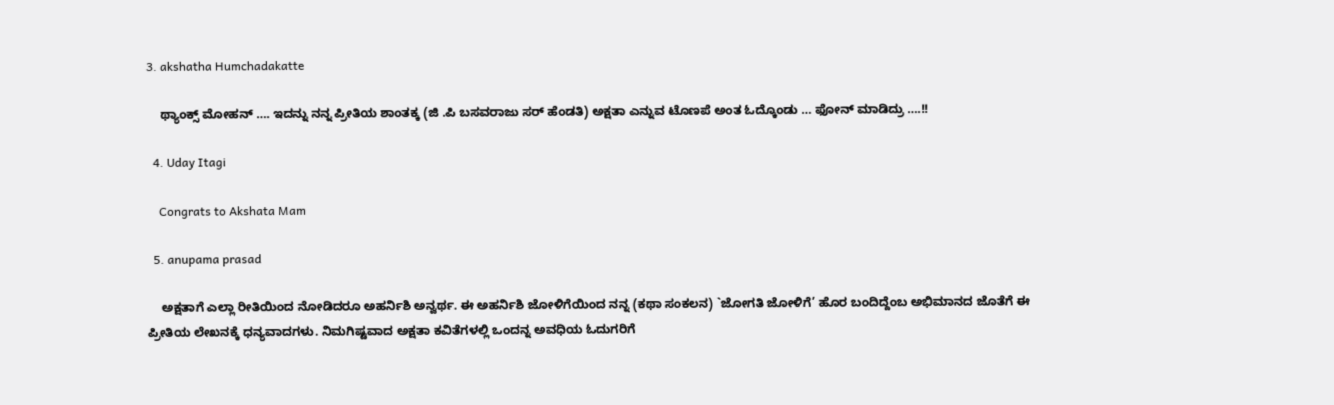3. akshatha Humchadakatte

    ಥ್ಯಾಂಕ್ಸ್ ಮೋಹನ್ …. ಇದನ್ನು ನನ್ನ ಪ್ರೀತಿಯ ಶಾಂತಕ್ಕ (ಜಿ .ಪಿ ಬಸವರಾಜು ಸರ್ ಹೆಂಡತಿ) ಅಕ್ಷತಾ ಎನ್ನುವ ಟೊಣಪೆ ಅಂತ ಓದ್ಕೊಂಡು … ಫೋನ್ ಮಾಡಿದ್ರು ….!!

  4. Uday Itagi

    Congrats to Akshata Mam

  5. anupama prasad

    ಅಕ್ಷತಾಗೆ ಎಲ್ಲಾ ರೀತಿಯಿಂದ ನೋಡಿದರೂ ಅಹರ್ನಿಶಿ ಅನ್ವರ್ಥ. ಈ ಅಹರ್ನಿಶಿ ಜೋಳಿಗೆಯಿಂದ ನನ್ನ (ಕಥಾ ಸಂಕಲನ) `ಜೋಗತಿ ಜೋಳಿಗೆ’ ಹೊರ ಬಂದಿದ್ದೆಂಬ ಅಭಿಮಾನದ ಜೊತೆಗೆ ಈ ಪ್ರೀತಿಯ ಲೇಖನಕ್ಕೆ ಧನ್ಯವಾದಗಳು. ನಿಮಗಿಷ್ಟವಾದ ಅಕ್ಷತಾ ಕವಿತೆಗಳಲ್ಲಿ ಒಂದನ್ನ ಅವಧಿಯ ಓದುಗರಿಗೆ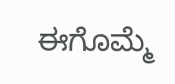ಈಗೊಮ್ಮೆ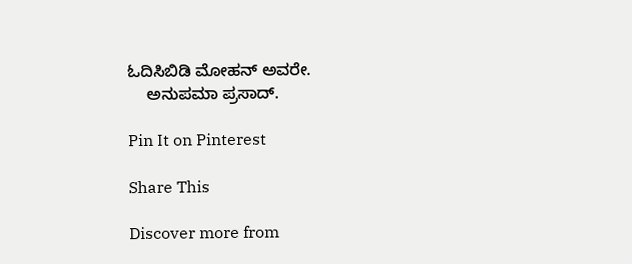ಓದಿಸಿಬಿಡಿ ಮೋಹನ್ ಅವರೇ.
    ಅನುಪಮಾ ಪ್ರಸಾದ್.

Pin It on Pinterest

Share This

Discover more from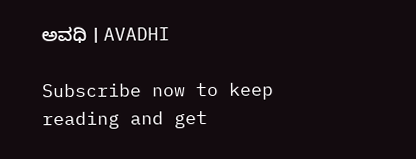ಅವಧಿ । AVADHI

Subscribe now to keep reading and get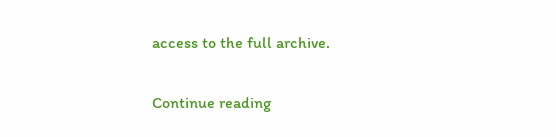access to the full archive.

Continue reading